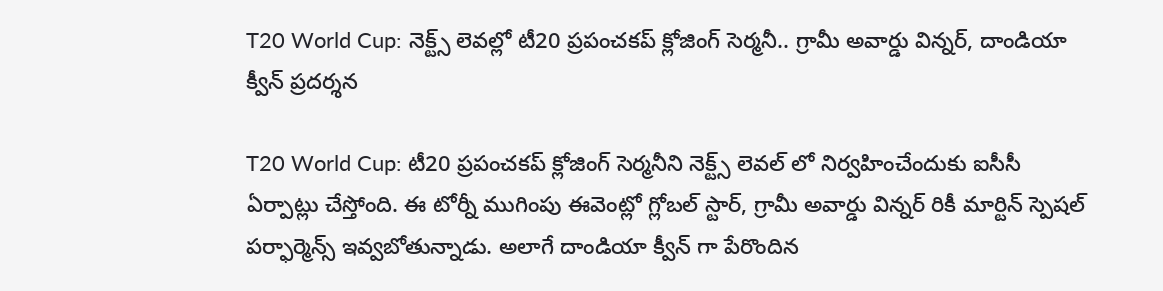T20 World Cup: నెక్ట్స్ లెవల్లో టీ20 ప్రపంచకప్ క్లోజింగ్ సెర్మనీ.. గ్రామీ అవార్డు విన్నర్, దాండియా క్వీన్ ప్రదర్శన

T20 World Cup: టీ20 ప్రపంచకప్ క్లోజింగ్ సెర్మనీని నెక్ట్స్ లెవల్ లో నిర్వహించేందుకు ఐసీసీ ఏర్పాట్లు చేస్తోంది. ఈ టోర్నీ ముగింపు ఈవెంట్లో గ్లోబల్ స్టార్, గ్రామీ అవార్డు విన్నర్ రికీ మార్టిన్ స్పెషల్ పర్ఫార్మెన్స్ ఇవ్వబోతున్నాడు. అలాగే దాండియా క్వీన్ గా పేరొందిన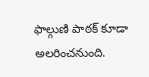ఫాల్గుణి పాఠక్ కూడా అలరించనుంది.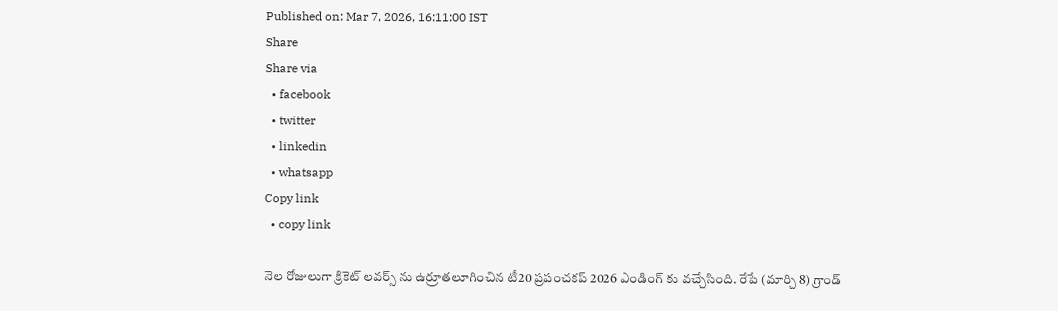Published on: Mar 7, 2026, 16:11:00 IST
Share
Share via
  • facebook
  • twitter
  • linkedin
  • whatsapp
Copy link
  • copy link

నెల రోజులుగా క్రికెట్ లవర్స్ ను ఉర్రూతలూగించిన టీ20 ప్రపంచకప్ 2026 ఎండింగ్ కు వచ్చేసింది. రేపే (మార్చి 8) గ్రాండ్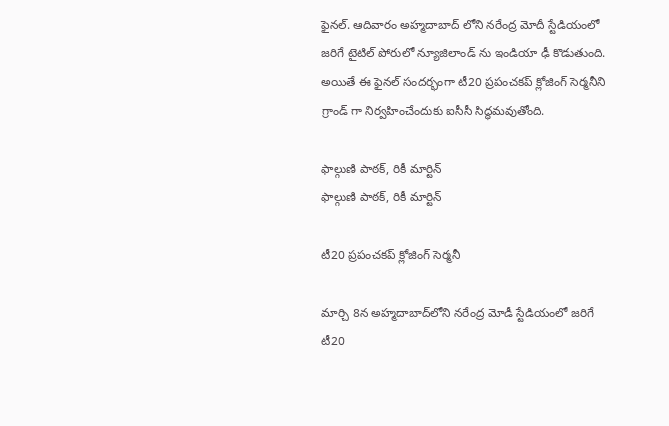ఫైనల్. ఆదివారం అహ్మదాబాద్ లోని నరేంద్ర మోదీ స్టేడియంలో జరిగే టైటిల్ పోరులో న్యూజిలాండ్ ను ఇండియా ఢీ కొడుతుంది. అయితే ఈ ఫైనల్ సందర్భంగా టీ20 ప్రపంచకప్ క్లోజింగ్ సెర్మనీని గ్రాండ్ గా నిర్వహించేందుకు ఐసీసీ సిద్ధమవుతోంది.

ఫాల్గుణి పాఠక్, రికీ మార్టిన్
ఫాల్గుణి పాఠక్, రికీ మార్టిన్

టీ20 ప్రపంచకప్ క్లోజింగ్ సెర్మనీ

మార్చి 8న అహ్మదాబాద్‌లోని నరేంద్ర మోడీ స్టేడియంలో జరిగే టీ20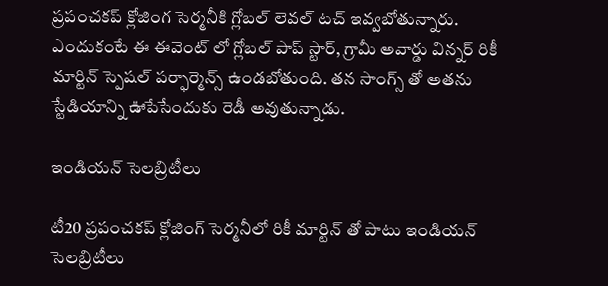ప్రపంచకప్ క్లోజింగ సెర్మనీకి గ్లోబల్ లెవల్ టచ్ ఇవ్వబోతున్నారు. ఎందుకంటే ఈ ఈవెంట్ లో గ్లోబల్ పాప్ స్టార్, గ్రామీ అవార్డు విన్నర్ రికీ మార్టిన్ స్పెషల్ పర్ఫార్మెన్స్ ఉండబోతుంది. తన సాంగ్స్ తో అతను స్టేడియాన్ని ఊపేసేందుకు రెడీ అవుతున్నాడు.

ఇండియన్ సెలబ్రిటీలు

టీ20 ప్రపంచకప్ క్లోజింగ్ సెర్మనీలో రికీ మార్టిన్ తో పాటు ఇండియన్ సెలబ్రిటీలు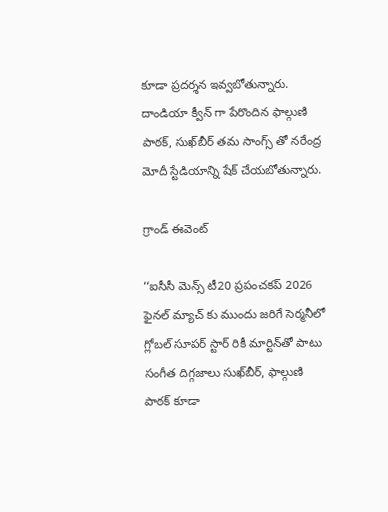కూడా ప్రదర్శన ఇవ్వబోతున్నారు. దాండియా క్వీన్ గా పేరొందిన ఫాల్గుణి పాఠక్, సుఖ్‌బీర్ తమ సాంగ్స్ తో నరేంద్ర మోదీ స్టేడియాన్ని షేక్ చేయబోతున్నారు.

గ్రాండ్ ఈవెంట్

‘‘ఐసీసీ మెన్స్ టీ20 ప్రపంచకప్ 2026 ఫైనల్ మ్యాచ్ కు ముందు జరిగే సెర్మనీలో గ్లోబల్ సూపర్ స్టార్ రికీ మార్టిన్‌తో పాటు సంగీత దిగ్గజాలు సుఖ్‌బీర్, ఫాల్గుణి పాఠక్ కూడా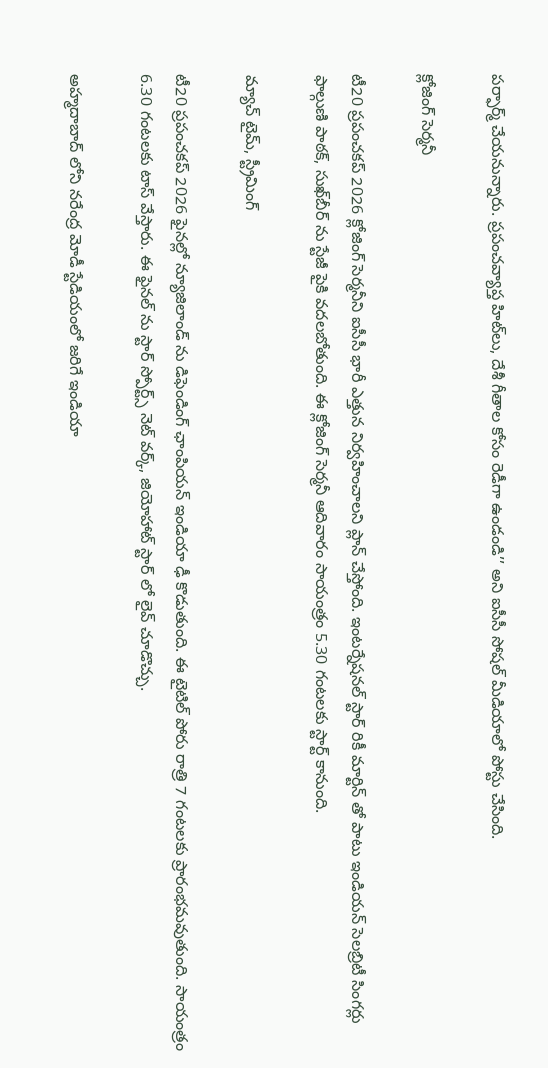పర్ఫార్మ్ చేయనున్నారు. ప్రపంచవ్యాప్త హిట్‌లు, దేశీ గీతాల కోసం రెడీగా ఉండండి’’ అని ఐసీసీ సోషల్ మీడియాలో పోస్టు చేసింది.

క్లోజింగ్ సెర్మనీ

టీ20 ప్రపంచకప్ 2026 క్లోజింగ్ సెర్మనీని ఐసీసీ భారీ ఎత్తున నిర్వహించాలని ప్లాన్ చేస్తోంది. ఇంటర్నేషనల్ స్టార్ రికీ మార్టిన్ తో పాటు ఇండియన్ సెలబ్రిటీ సింగర్లు ఫాల్గుణి పాఠక్, సుఖ్‌బీర్ ను స్టేజీ పైకి వదలబోతుంది. ఈ క్లోజింగ్ సెర్మనీ ఆదివారం సాయంత్రం 5.30 గంటలకు స్టార్ట్ కానుంది.

మ్యాచ్ టైమ్, స్ట్రీమింగ్

టీ20 ప్రపంచకప్ 2026 ఫైనల్లో న్యూజిలాండ్ ను డిఫెండింగ్ ఛాంపియన్ ఇండియా ఢీ కొడుతుంది. ఈ టైటిల్ పోరు రాత్రి 7 గంటలకు ప్రారంభమవుతుంది. సాయంత్రం 6.30 గంటలకు టాస్ వేస్తారు. ఈ ఫైనల్ ను స్టార్ స్పోర్ట్స్ నెట్ వర్క్, జియోహాట్ స్టార్ లో లైవ్ చూడొచ్చు.

అహ్మదాబాద్ లోని నరేంద్ర మోడీ స్టేడియంలో జరిగే ఇండియా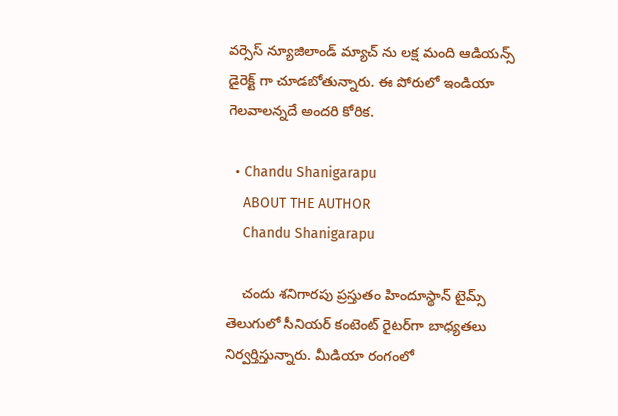వర్సెస్ న్యూజిలాండ్ మ్యాచ్ ను లక్ష మంది ఆడియన్స్ డైరెక్ట్ గా చూడబోతున్నారు. ఈ పోరులో ఇండియా గెలవాలన్నదే అందరి కోరిక.

  • Chandu Shanigarapu
    ABOUT THE AUTHOR
    Chandu Shanigarapu

    చందు శనిగారపు ప్రస్తుతం హిందూస్థాన్ టైమ్స్ తెలుగులో సీనియర్ కంటెంట్ రైట‌ర్‌గా బాధ్యతలు నిర్వర్తిస్తున్నారు. మీడియా రంగంలో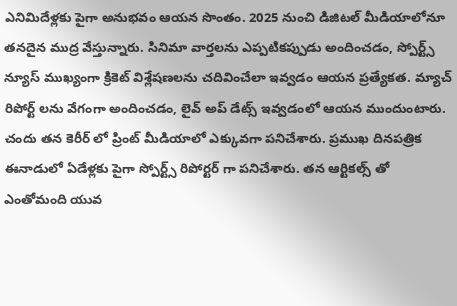ఎనిమిదేళ్లకు పైగా అనుభవం ఆయన సొంతం. 2025 నుంచి డిజిటల్ మీడియాలోనూ తనదైన ముద్ర వేస్తున్నారు. సినిమా వార్తలను ఎప్పటికప్పుడు అందించడం, స్పోర్ట్స్ న్యూస్ ముఖ్యంగా క్రికెట్ విశ్లేషణలను చదివించేలా ఇవ్వడం ఆయన ప్రత్యేకత. మ్యాచ్ రిపోర్ట్ లను వేగంగా అందించడం, లైవ్ అప్ డేట్స్ ఇవ్వడంలో ఆయన ముందుంటారు. చందు తన కెరీర్ లో ప్రింట్ మీడియాలో ఎక్కువగా పనిచేశారు. ప్రముఖ దినపత్రిక ఈనాడులో ఏడేళ్లకు పైగా స్పోర్ట్స్ రిపోర్టర్ గా పనిచేశారు. తన ఆర్టికల్స్ తో ఎంతోమంది యువ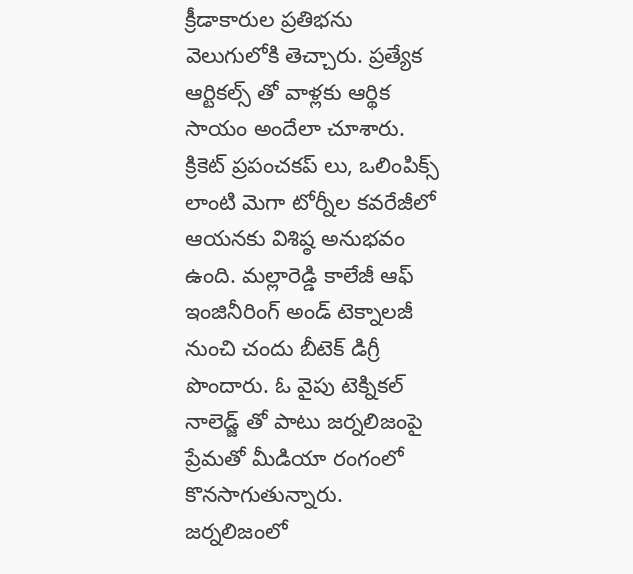క్రీడాకారుల ప్రతిభను వెలుగులోకి తెచ్చారు. ప్రత్యేక ఆర్టికల్స్ తో వాళ్లకు ఆర్థిక సాయం అందేలా చూశారు. క్రికెట్ ప్రపంచకప్ లు, ఒలింపిక్స్ లాంటి మెగా టోర్నీల కవరేజీలో ఆయనకు విశిష్ఠ అనుభవం ఉంది. మల్లారెడ్డి కాలేజీ ఆఫ్ ఇంజినీరింగ్ అండ్ టెక్నాలజీ నుంచి చందు బీటెక్ డిగ్రీ పొందారు. ఓ వైపు టెక్నికల్ నాలెడ్జ్ తో పాటు జర్నలిజంపై ప్రేమతో మీడియా రంగంలో కొనసాగుతున్నారు. జర్నలిజంలో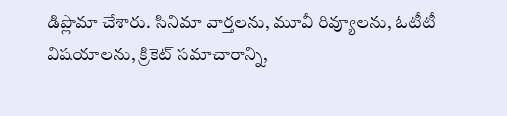డిప్లొమా చేశారు. సినిమా వార్తలను, మూవీ రివ్యూలను, ఓటీటీ విషయాలను, క్రికెట్ సమాచారాన్ని,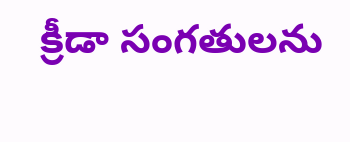క్రీడా సంగతులను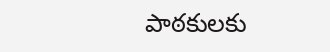పాఠకులకు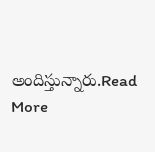అందిస్తున్నారు.Read More